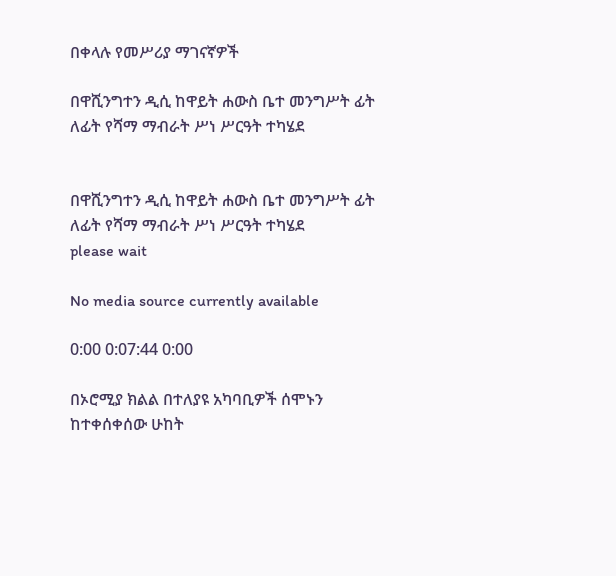በቀላሉ የመሥሪያ ማገናኛዎች

በዋሺንግተን ዲሲ ከዋይት ሐውስ ቤተ መንግሥት ፊት ለፊት የሻማ ማብራት ሥነ ሥርዓት ተካሄደ


በዋሺንግተን ዲሲ ከዋይት ሐውስ ቤተ መንግሥት ፊት ለፊት የሻማ ማብራት ሥነ ሥርዓት ተካሄደ
please wait

No media source currently available

0:00 0:07:44 0:00

በኦሮሚያ ክልል በተለያዩ አካባቢዎች ሰሞኑን ከተቀሰቀሰው ሁከት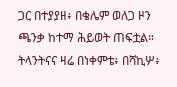ጋር በተያያዘ፥ በቄሌም ወለጋ ዞን ጫንቃ ከተማ ሕይወት ጠፍቷል። ትላንትናና ዛሬ በነቀምቴ፥ በሻኪሦ፥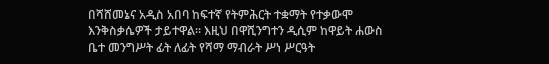በሻሸመኔና አዲስ አበባ ከፍተኛ የትምሕርት ተቋማት የተቃውሞ እንቅስቃሴዎች ታይተዋል። እዚህ በዋሺንግተን ዲሲም ከዋይት ሐውስ ቤተ መንግሥት ፊት ለፊት የሻማ ማብራት ሥነ ሥርዓት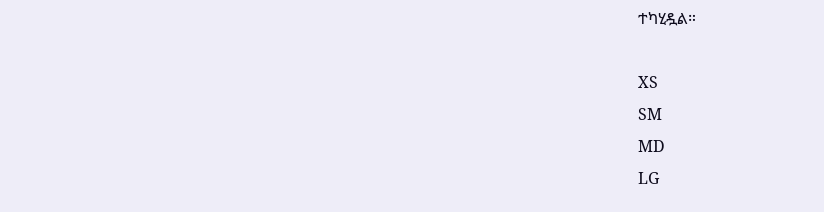ተካሂዷል።

XS
SM
MD
LG